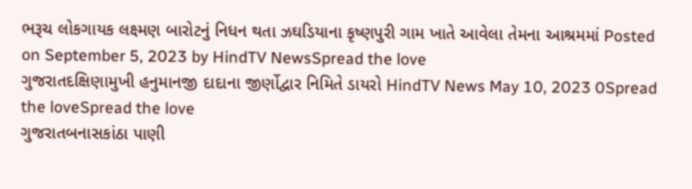ભરૂચ લોકગાયક લક્ષ્મણ બારોટનું નિધન થતા ઝઘડિયાના કૃષ્ણપુરી ગામ ખાતે આવેલા તેમના આશ્રમમાં Posted on September 5, 2023 by HindTV NewsSpread the love
ગુજરાતદક્ષિણામુખી હનુમાનજી દાદાના જીર્ણોદ્વાર નિમિતે ડાયરો HindTV News May 10, 2023 0Spread the loveSpread the love
ગુજરાતબનાસકાંઠા પાણી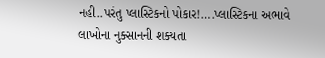નહી..પરંતુ પ્લાસ્ટિકનો પોકાર!….પ્લાસ્ટિકના અભાવે લાખોના નુક્સાનની શક્યતા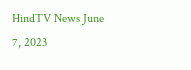HindTV News June 7, 2023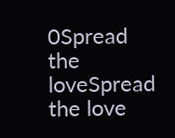0Spread the loveSpread the love